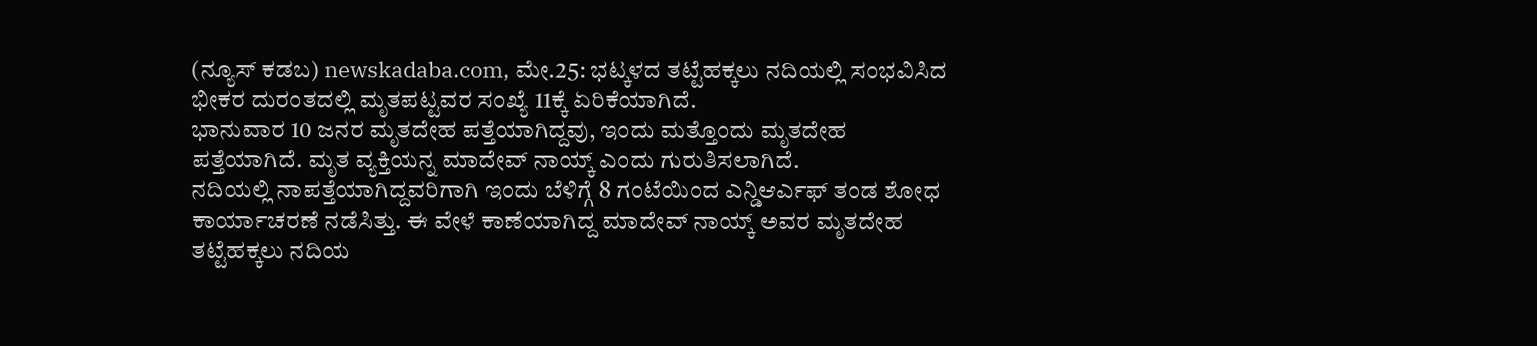(ನ್ಯೂಸ್ ಕಡಬ) newskadaba.com, ಮೇ.25: ಭಟ್ಕಳದ ತಟ್ಟೆಹಕ್ಕಲು ನದಿಯಲ್ಲಿ ಸಂಭವಿಸಿದ ಭೀಕರ ದುರಂತದಲ್ಲಿ ಮೃತಪಟ್ಟವರ ಸಂಖ್ಯೆ 11ಕ್ಕೆ ಏರಿಕೆಯಾಗಿದೆ.
ಭಾನುವಾರ 10 ಜನರ ಮೃತದೇಹ ಪತ್ತೆಯಾಗಿದ್ದವು, ಇಂದು ಮತ್ತೊಂದು ಮೃತದೇಹ ಪತ್ತೆಯಾಗಿದೆ. ಮೃತ ವ್ಯಕ್ತಿಯನ್ನ ಮಾದೇವ್ ನಾಯ್ಕ್ ಎಂದು ಗುರುತಿಸಲಾಗಿದೆ.
ನದಿಯಲ್ಲಿ ನಾಪತ್ತೆಯಾಗಿದ್ದವರಿಗಾಗಿ ಇಂದು ಬೆಳಿಗ್ಗೆ 8 ಗಂಟೆಯಿಂದ ಎನ್ಡಿಆರ್ಎಫ್ ತಂಡ ಶೋಧ ಕಾರ್ಯಾಚರಣೆ ನಡೆಸಿತ್ತು. ಈ ವೇಳೆ ಕಾಣೆಯಾಗಿದ್ದ ಮಾದೇವ್ ನಾಯ್ಕ್ ಅವರ ಮೃತದೇಹ ತಟ್ಟೆಹಕ್ಕಲು ನದಿಯ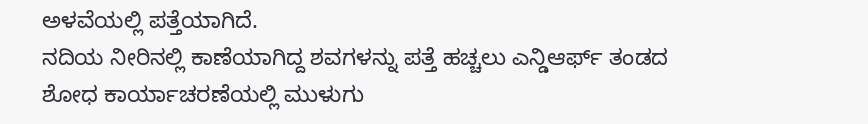ಅಳವೆಯಲ್ಲಿ ಪತ್ತೆಯಾಗಿದೆ.
ನದಿಯ ನೀರಿನಲ್ಲಿ ಕಾಣೆಯಾಗಿದ್ದ ಶವಗಳನ್ನು ಪತ್ತೆ ಹಚ್ಚಲು ಎನ್ಡಿಆರ್ಫ್ ತಂಡದ ಶೋಧ ಕಾರ್ಯಾಚರಣೆಯಲ್ಲಿ ಮುಳುಗು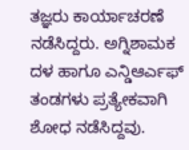ತಜ್ಞರು ಕಾರ್ಯಾಚರಣೆ ನಡೆಸಿದ್ದರು. ಅಗ್ನಿಶಾಮಕ ದಳ ಹಾಗೂ ಎನ್ಡಿಆರ್ಎಫ್ ತಂಡಗಳು ಪ್ರತ್ಯೇಕವಾಗಿ ಶೋಧ ನಡೆಸಿದ್ದವು.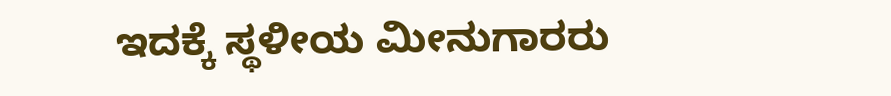ಇದಕ್ಕೆ ಸ್ಥಳೀಯ ಮೀನುಗಾರರು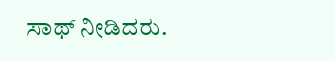ಸಾಥ್ ನೀಡಿದರು.